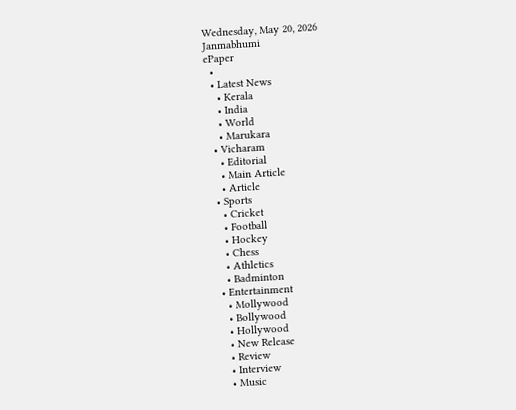Wednesday, May 20, 2026
Janmabhumi
ePaper
  •
  • Latest News
    • Kerala
    • India
    • World
    • Marukara
  • Vicharam
    • Editorial
    • Main Article
    • Article
  • Sports
    • Cricket
    • Football
    • Hockey
    • Chess
    • Athletics
    • Badminton
  • Entertainment
    • Mollywood
    • Bollywood
    • Hollywood
    • New Release
    • Review
    • Interview
    • Music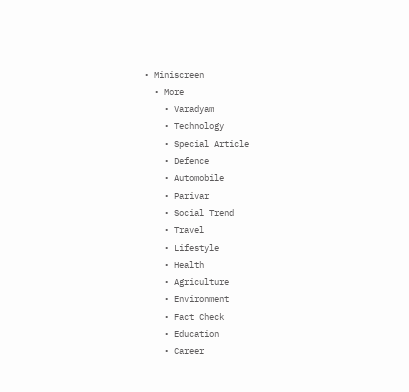• Miniscreen
  • More
    • Varadyam
    • Technology
    • Special Article
    • Defence
    • Automobile
    • Parivar
    • Social Trend
    • Travel
    • Lifestyle
    • Health
    • Agriculture
    • Environment
    • Fact Check
    • Education
    • Career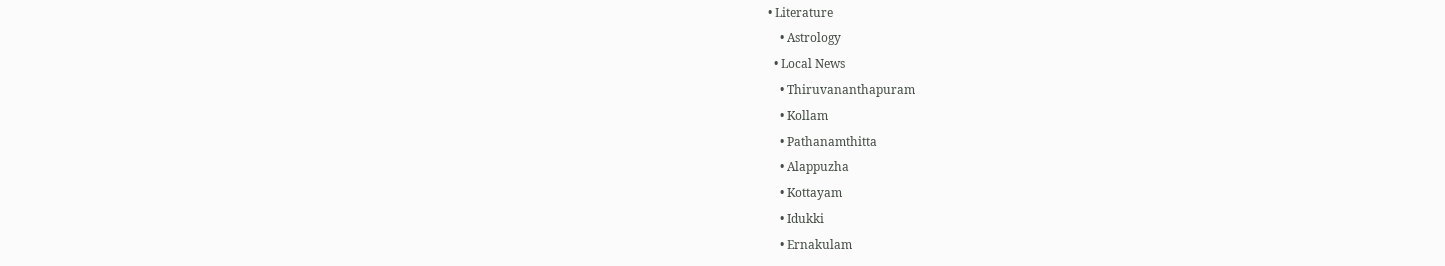• Literature
    • Astrology
  • Local News
    • Thiruvananthapuram
    • Kollam
    • Pathanamthitta
    • Alappuzha
    • Kottayam
    • Idukki
    • Ernakulam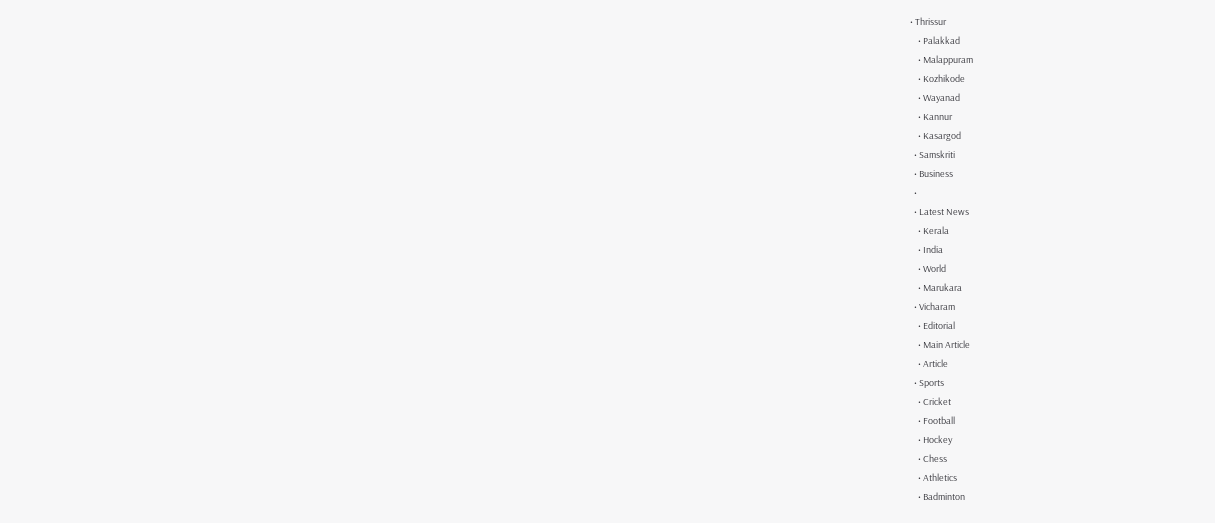• Thrissur
    • Palakkad
    • Malappuram
    • Kozhikode
    • Wayanad
    • Kannur
    • Kasargod
  • Samskriti
  • Business
  •
  • Latest News
    • Kerala
    • India
    • World
    • Marukara
  • Vicharam
    • Editorial
    • Main Article
    • Article
  • Sports
    • Cricket
    • Football
    • Hockey
    • Chess
    • Athletics
    • Badminton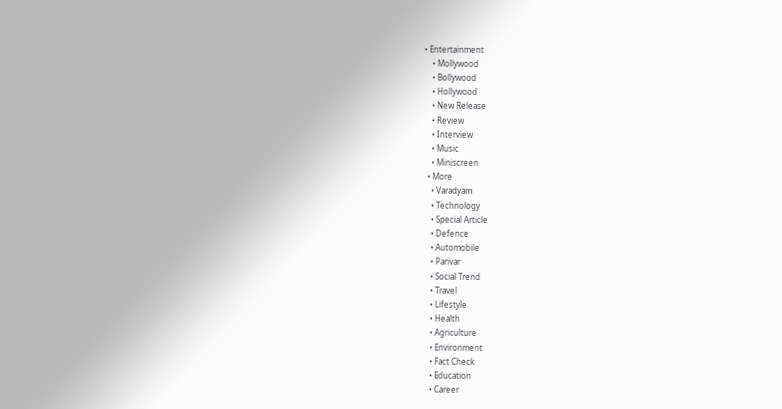• Entertainment
    • Mollywood
    • Bollywood
    • Hollywood
    • New Release
    • Review
    • Interview
    • Music
    • Miniscreen
  • More
    • Varadyam
    • Technology
    • Special Article
    • Defence
    • Automobile
    • Parivar
    • Social Trend
    • Travel
    • Lifestyle
    • Health
    • Agriculture
    • Environment
    • Fact Check
    • Education
    • Career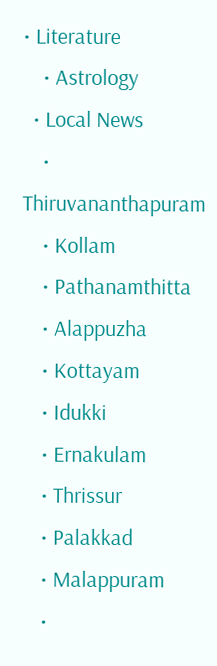• Literature
    • Astrology
  • Local News
    • Thiruvananthapuram
    • Kollam
    • Pathanamthitta
    • Alappuzha
    • Kottayam
    • Idukki
    • Ernakulam
    • Thrissur
    • Palakkad
    • Malappuram
    •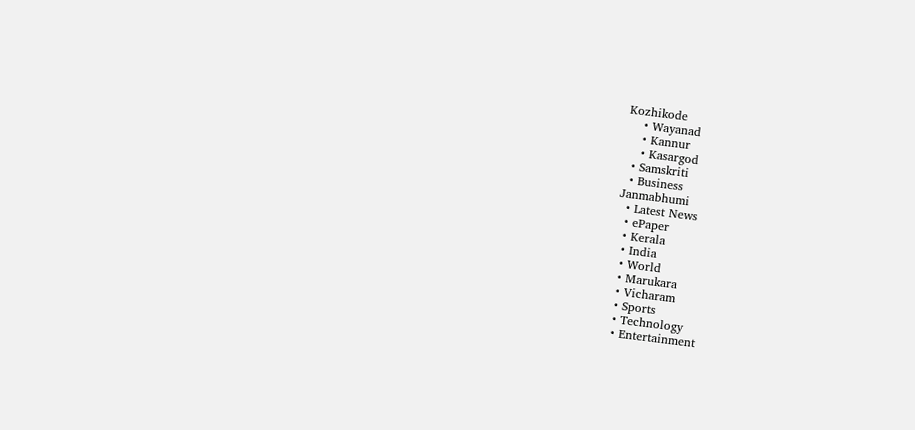Kozhikode
    • Wayanad
    • Kannur
    • Kasargod
  • Samskriti
  • Business
Janmabhumi
  • Latest News
  • ePaper
  • Kerala
  • India
  • World
  • Marukara
  • Vicharam
  • Sports
  • Technology
  • Entertainment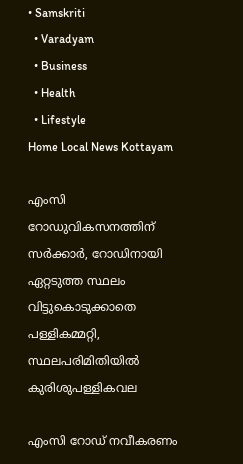• Samskriti
  • Varadyam
  • Business
  • Health
  • Lifestyle
Home Local News Kottayam

എംസി റോഡുവികസനത്തിന് സര്‍ക്കാര്‍, റോഡിനായി ഏറ്റടുത്ത സ്ഥലം വിട്ടുകൊടുക്കാതെ പള്ളികമ്മറ്റി, സ്ഥലപരിമിതിയില്‍ കുരിശുപള്ളികവല

എംസി റോഡ് നവീകരണം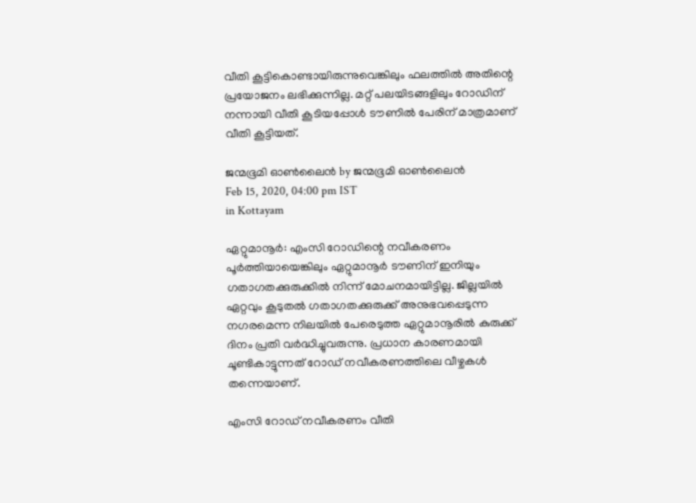വീതി കൂട്ടികൊണ്ടായിരുന്നുവെങ്കിലും ഫലത്തില്‍ അതിന്റെ പ്രയോജനം ലഭിക്കുന്നില്ല. മറ്റ് പലയിടങ്ങളിലും റോഡിന് നന്നായി വീതി കൂടിയപ്പോള്‍ ടൗണില്‍ പേരിന് മാത്രമാണ് വീതി കൂട്ടിയത്.

ജന്മഭൂമി ഓണ്‍ലൈന്‍ by ജന്മഭൂമി ഓണ്‍ലൈന്‍
Feb 15, 2020, 04:00 pm IST
in Kottayam

ഏറ്റുമാനൂര്‍: എംസി റോഡിന്റെ നവീകരണം പൂര്‍ത്തിയായെങ്കിലും ഏറ്റുമാനൂര്‍ ടൗണിന് ഇനിയും ഗതാഗതക്കുരുക്കില്‍ നിന്ന് മോചനമായിട്ടില്ല. ജില്ലയില്‍ ഏറ്റവും കൂടുതല്‍ ഗതാഗതക്കുരുക്ക് അനുഭവപ്പെടുന്ന നഗരമെന്ന നിലയില്‍ പേരെടുത്ത ഏറ്റുമാനൂരില്‍ കുരുക്ക് ദിനം പ്രതി വര്‍ദ്ധിച്ചുവരുന്നു. പ്രധാന കാരണമായി ചൂണ്ടികാട്ടുന്നത് റോഡ് നവീകരണത്തിലെ വീഴ്ചകള്‍ തന്നെയാണ്.

എംസി റോഡ് നവീകരണം വീതി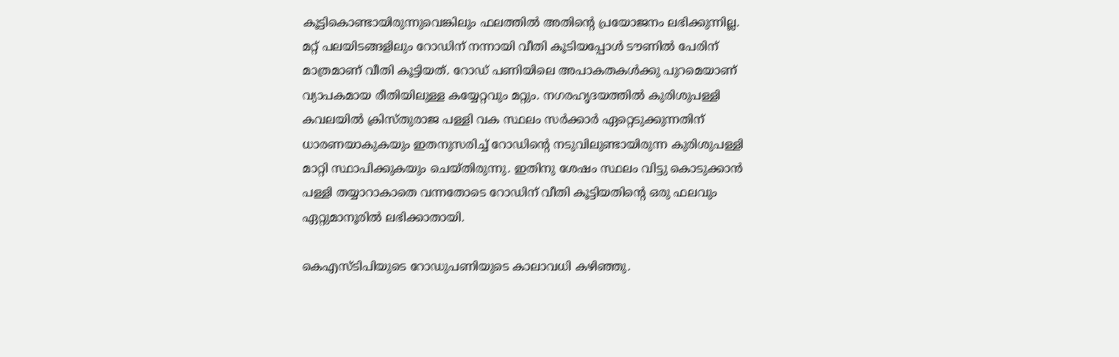കൂട്ടികൊണ്ടായിരുന്നുവെങ്കിലും ഫലത്തില്‍ അതിന്റെ പ്രയോജനം ലഭിക്കുന്നില്ല. മറ്റ് പലയിടങ്ങളിലും റോഡിന് നന്നായി വീതി കൂടിയപ്പോള്‍ ടൗണില്‍ പേരിന് മാത്രമാണ് വീതി കൂട്ടിയത്. റോഡ് പണിയിലെ അപാകതകള്‍ക്കു പുറമെയാണ് വ്യാപകമായ രീതിയിലുള്ള കയ്യേറ്റവും മറ്റും. നഗരഹൃദയത്തില്‍ കുരിശുപള്ളി കവലയില്‍ ക്രിസ്തുരാജ പള്ളി വക സ്ഥലം സര്‍ക്കാര്‍ ഏറ്റെടുക്കുന്നതിന് ധാരണയാകുകയും ഇതനുസരിച്ച് റോഡിന്റെ നടുവിലുണ്ടായിരുന്ന കുരിശുപള്ളി മാറ്റി സ്ഥാപിക്കുകയും ചെയ്തിരുന്നു. ഇതിനു ശേഷം സ്ഥലം വിട്ടു കൊടുക്കാന്‍ പള്ളി തയ്യാറാകാതെ വന്നതോടെ റോഡിന് വീതി കൂട്ടിയതിന്റെ ഒരു ഫലവും ഏറ്റുമാനൂരില്‍ ലഭിക്കാതായി.

കെഎസ്‌ടിപിയുടെ റോഡുപണിയുടെ കാലാവധി കഴിഞ്ഞു.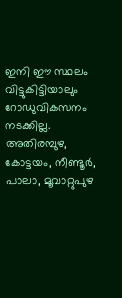ഇനി ഈ സ്ഥലം വിട്ടുകിട്ടിയാലും റോഡുവികസനം നടക്കില്ല. അതിരമ്പുഴ, കോട്ടയം, നീണ്ടൂര്‍, പാലാ, മൂവാറ്റുപുഴ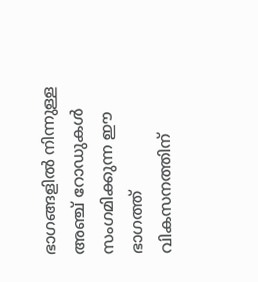ഭാഗങ്ങളില്‍ നിന്നുള്ള അഞ്ച് റോഡുകള്‍ സംഗമിക്കുന്ന ഈ ഭാഗത്ത് വികസനത്തിന്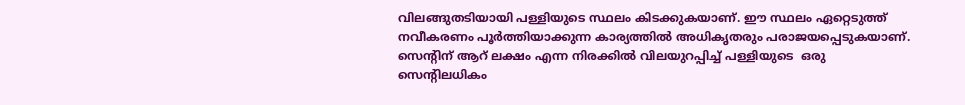വിലങ്ങുതടിയായി പള്ളിയുടെ സ്ഥലം കിടക്കുകയാണ്. ഈ സ്ഥലം ഏറ്റെടുത്ത് നവീകരണം പൂര്‍ത്തിയാക്കുന്ന കാര്യത്തില്‍ അധികൃതരും പരാജയപ്പെടുകയാണ്. സെന്റിന് ആറ് ലക്ഷം എന്ന നിരക്കില്‍ വിലയുറപ്പിച്ച് പള്ളിയുടെ  ഒരു സെന്റിലധികം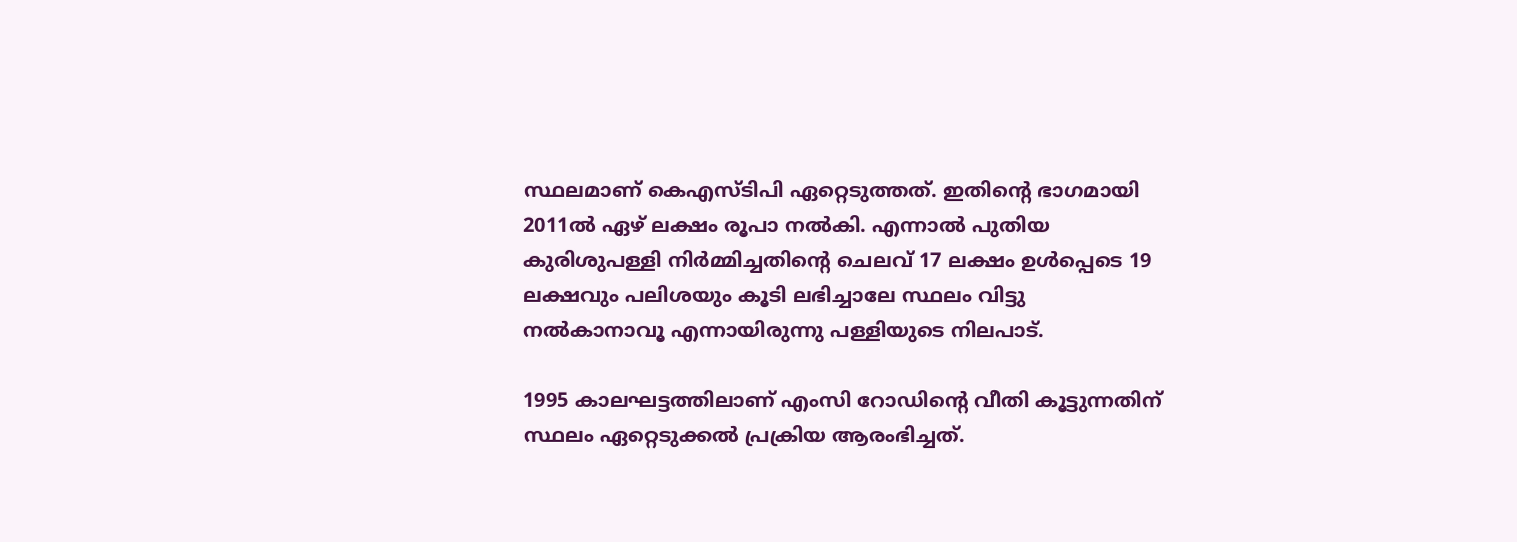സ്ഥലമാണ് കെഎസ്‌ടിപി ഏറ്റെടുത്തത്. ഇതിന്റെ ഭാഗമായി 2011ല്‍ ഏഴ് ലക്ഷം രൂപാ നല്‍കി. എന്നാല്‍ പുതിയ കുരിശുപള്ളി നിര്‍മ്മിച്ചതിന്റെ ചെലവ് 17 ലക്ഷം ഉള്‍പ്പെടെ 19 ലക്ഷവും പലിശയും കൂടി ലഭിച്ചാലേ സ്ഥലം വിട്ടു നല്‍കാനാവൂ എന്നായിരുന്നു പള്ളിയുടെ നിലപാട്.

1995 കാലഘട്ടത്തിലാണ് എംസി റോഡിന്റെ വീതി കൂട്ടുന്നതിന് സ്ഥലം ഏറ്റെടുക്കല്‍ പ്രക്രിയ ആരംഭിച്ചത്.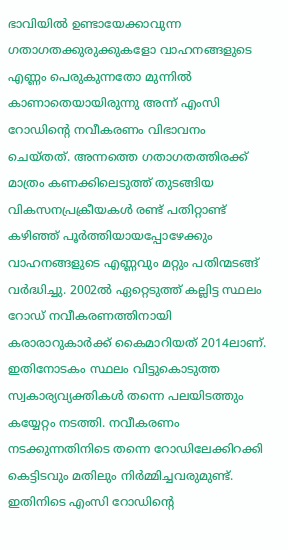ഭാവിയില്‍ ഉണ്ടായേക്കാവുന്ന ഗതാഗതക്കുരുക്കുകളോ വാഹനങ്ങളുടെ എണ്ണം പെരുകുന്നതോ മുന്നില്‍ കാണാതെയായിരുന്നു അന്ന് എംസി റോഡിന്റെ നവീകരണം വിഭാവനം ചെയ്തത്. അന്നത്തെ ഗതാഗതത്തിരക്ക് മാത്രം കണക്കിലെടുത്ത് തുടങ്ങിയ വികസനപ്രക്രീയകള്‍ രണ്ട് പതിറ്റാണ്ട് കഴിഞ്ഞ് പൂര്‍ത്തിയായപ്പോഴേക്കും വാഹനങ്ങളുടെ എണ്ണവും മറ്റും പതിന്മടങ്ങ് വര്‍ദ്ധിച്ചു. 2002ല്‍ ഏറ്റെടുത്ത് കല്ലിട്ട സ്ഥലം റോഡ് നവീകരണത്തിനായി കരാരാറുകാര്‍ക്ക് കൈമാറിയത് 2014ലാണ്. ഇതിനോടകം സ്ഥലം വിട്ടുകൊടുത്ത സ്വകാര്യവ്യക്തികള്‍ തന്നെ പലയിടത്തും കയ്യേറ്റം നടത്തി. നവീകരണം നടക്കുന്നതിനിടെ തന്നെ റോഡിലേക്കിറക്കി കെട്ടിടവും മതിലും നിര്‍മ്മിച്ചവരുമുണ്ട്. ഇതിനിടെ എംസി റോഡിന്റെ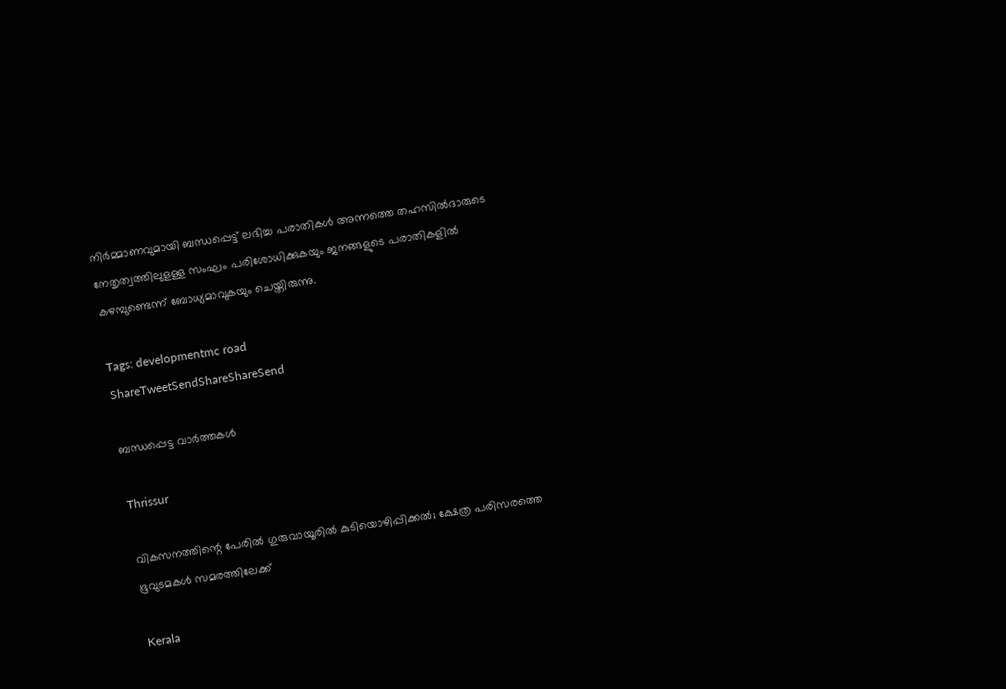നിര്‍മ്മാണവുമായി ബന്ധപ്പെട്ട് ലഭിച്ച പരാതികള്‍ അന്നത്തെ തഹസില്‍ദാരുടെ നേതൃത്വത്തിലുളള്ള സംഘം പരിശോധിക്കുകയും ജനങ്ങളുടെ പരാതികളില്‍ കഴമ്പുണ്ടെന്ന് ബോധ്യമാവുകയും ചെയ്തിരുന്നു.

Tags: developmentmc road
ShareTweetSendShareShareSend

ബന്ധപ്പെട്ട വാര്‍ത്തകള്‍

Thrissur

വികസനത്തിന്റെ പേരില്‍ ഗുരുവായൂരില്‍ കുടിയൊഴിപ്പിക്കല്‍; ക്ഷേത്ര പരിസരത്തെ ഭൂവുടമകള്‍ സമരത്തിലേക്ക്

Kerala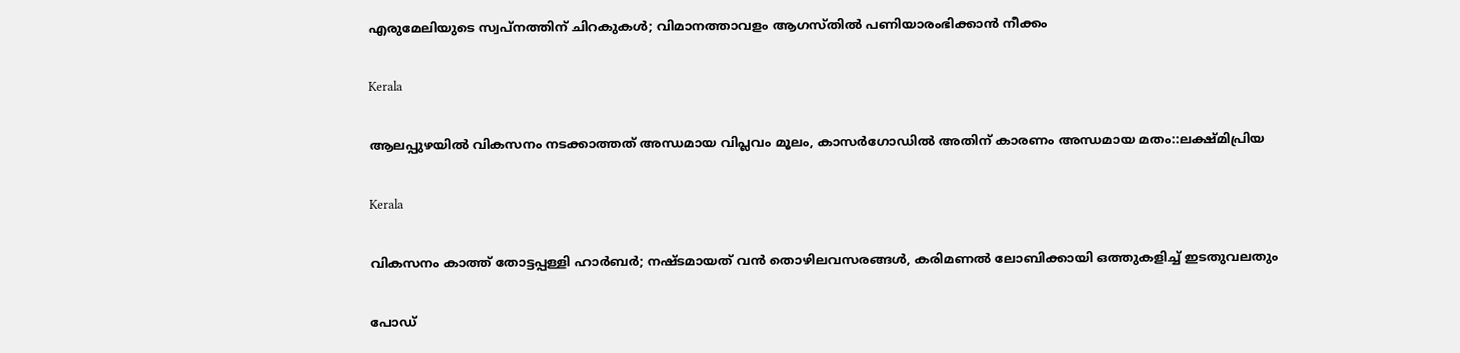എരുമേലിയുടെ സ്വപ്‌നത്തിന് ചിറകുകള്‍; വിമാനത്താവളം ആഗസ്തിൽ പണിയാരംഭിക്കാൻ നീക്കം

Kerala

ആലപ്പുഴയില്‍ വികസനം നടക്കാത്തത് അന്ധമായ വിപ്ലവം മൂലം, കാസര്‍ഗോഡില്‍ അതിന് കാരണം അന്ധമായ മതം::ലക്ഷ്മിപ്രിയ

Kerala

വികസനം കാത്ത് തോട്ടപ്പള്ളി ഹാര്‍ബര്‍; നഷ്ടമായത് വന്‍ തൊഴിലവസരങ്ങള്‍, കരിമണല്‍ ലോബിക്കായി ഒത്തുകളിച്ച് ഇടതുവലതും

പോഡ്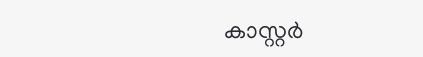കാസ്റ്റര്‍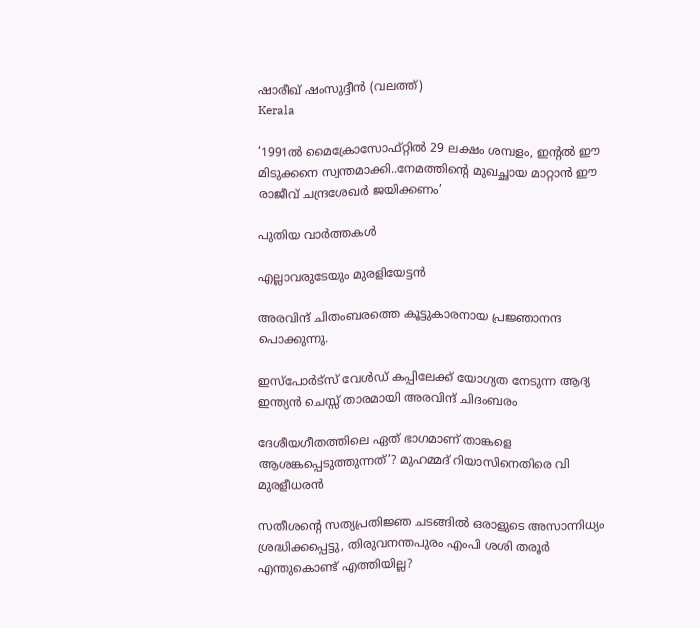ഷാരീഖ് ഷംസുദ്ദീന്‍ (വലത്ത്)
Kerala

‘1991ല്‍ മൈക്രോസോഫ്റ്റില്‍ 29 ലക്ഷം ശമ്പളം, ഇന്‍റല്‍ ഈ മിടുക്കനെ സ്വന്തമാക്കി..നേമത്തിന്റെ മുഖച്ഛായ മാറ്റാന്‍ ഈ രാജീവ് ചന്ദ്രശേഖര്‍ ജയിക്കണം’

പുതിയ വാര്‍ത്തകള്‍

എല്ലാവരുടേയും മുരളിയേട്ടന്‍

അരവിന്ദ് ചിതംബരത്തെ കൂട്ടുകാരനായ പ്രജ്ഞാനന്ദ പൊക്കുന്നു.

ഇസ്പോര്‍ട്സ് വേള്‍ഡ് കപ്പിലേക്ക് യോഗ്യത നേടുന്ന ആദ്യ ഇന്ത്യൻ ചെസ്സ് താരമായി അരവിന്ദ് ചിദംബരം

ദേശീയഗീതത്തിലെ ഏത് ഭാഗമാണ് താങ്കളെ ആശങ്കപ്പെടുത്തുന്നത്’? മുഹമ്മദ് റിയാസിനെതിരെ വി മുരളീധരൻ

സതീശന്റെ സത്യപ്രതിജ്ഞ ചടങ്ങില്‍ ഒരാളുടെ അസാന്നിധ്യം ശ്രദ്ധിക്കപ്പെട്ടു, തിരുവനന്തപുരം എംപി ശശി തരൂര്‍ എന്തുകൊണ്ട് എത്തിയില്ല?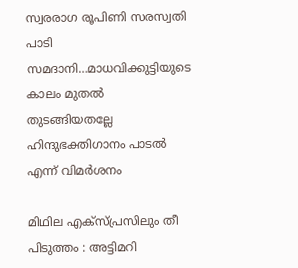സ്വരരാഗ രൂപിണി സരസ്വതി പാടി സമദാനി…മാധവിക്കുട്ടിയുടെ കാലം മുതല്‍ തുടങ്ങിയതല്ലേ ഹിന്ദുഭക്തിഗാനം പാടല്‍ എന്ന് വിമര്‍ശനം

മിഥില എക്സ്പ്രസിലും തീ പിടുത്തം : അട്ടിമറി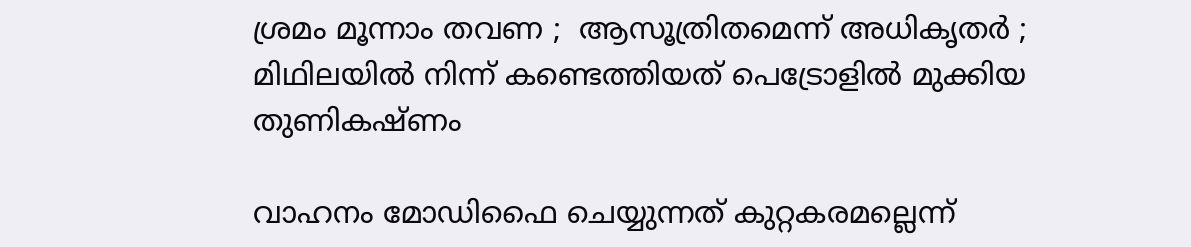ശ്രമം മൂന്നാം തവണ ;  ആസൂത്രിതമെന്ന് അധികൃതർ ; മിഥിലയിൽ നിന്ന് കണ്ടെത്തിയത് പെട്രോളിൽ മുക്കിയ തുണികഷ്ണം

വാഹനം മോഡിഫൈ ചെയ്യുന്നത് കുറ്റകരമല്ലെന്ന്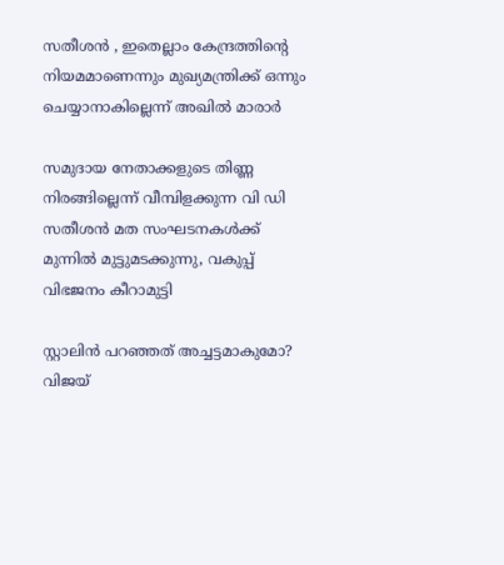സതീശന്‍ , ഇതെല്ലാം കേന്ദ്രത്തിന്റെ നിയമമാണെന്നും മുഖ്യമന്ത്രിക്ക് ഒന്നും ചെയ്യാനാകില്ലെന്ന് അഖില്‍ മാരാര്‍

സമുദായ നേതാക്കളുടെ തിണ്ണ നിരങ്ങില്ലെന്ന് വീമ്പിളക്കുന്ന വി ഡി സതീശന്‍ മത സംഘടനകള്‍ക്ക് മുന്നില്‍ മുട്ടുമടക്കുന്നു, വകുപ്പ് വിഭജനം കീറാമുട്ടി

സ്റ്റാലിന്‍ പറഞ്ഞത് അച്ചട്ടമാകുമോ? വിജയ്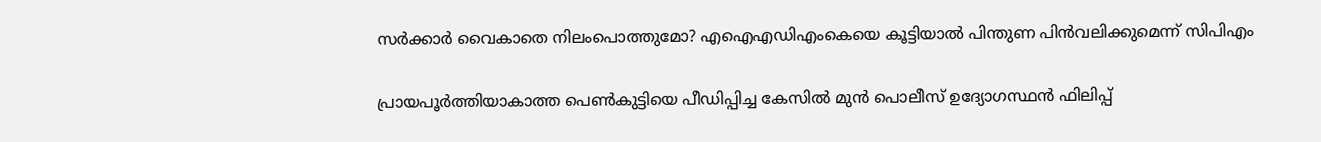സർക്കാര്‍ വൈകാതെ നിലംപൊത്തുമോ? എഐഎഡിഎംകെയെ കൂട്ടിയാൽ പിന്തുണ പിൻവലിക്കുമെന്ന് സിപിഎം

പ്രായപൂര്‍ത്തിയാകാത്ത പെണ്‍കുട്ടിയെ പീഡിപ്പിച്ച കേസില്‍ മുന്‍ പൊലീസ് ഉദ്യോഗസ്ഥന്‍ ഫിലിപ്പ്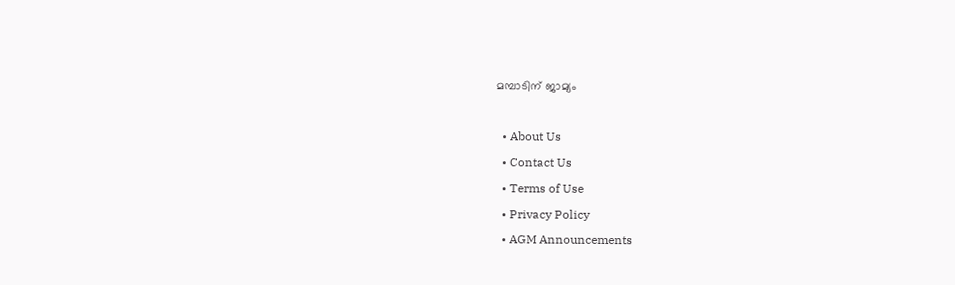മമ്പാടിന് ജാമ്യം

  • About Us
  • Contact Us
  • Terms of Use
  • Privacy Policy
  • AGM Announcements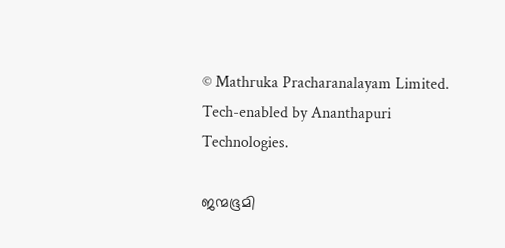© Mathruka Pracharanalayam Limited.
Tech-enabled by Ananthapuri Technologies.

ജന്മഭൂമി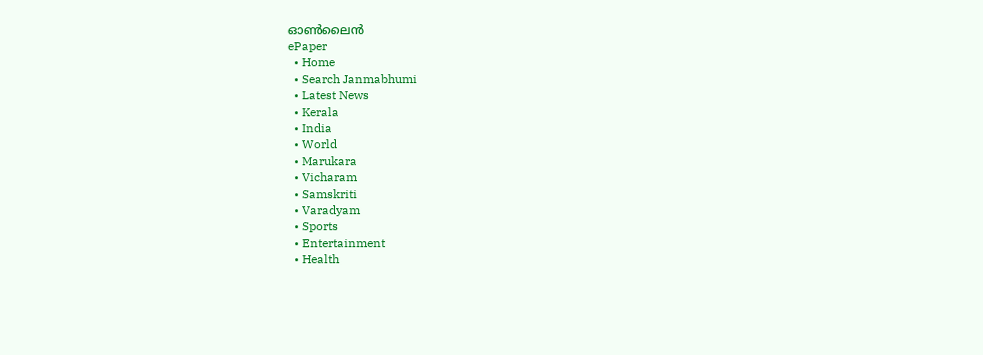ഓണ്‍ലൈന്‍
ePaper
  • Home
  • Search Janmabhumi
  • Latest News
  • Kerala
  • India
  • World
  • Marukara
  • Vicharam
  • Samskriti
  • Varadyam
  • Sports
  • Entertainment
  • Health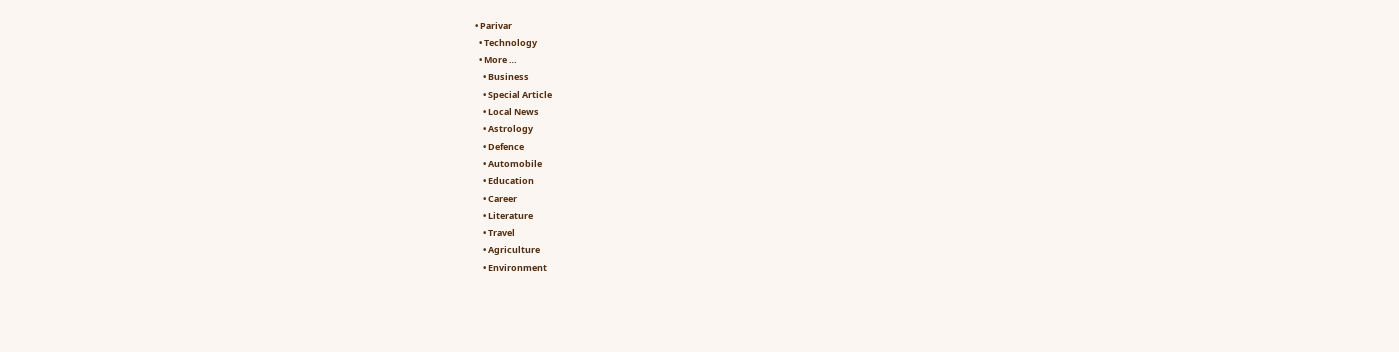• Parivar
  • Technology
  • More …
    • Business
    • Special Article
    • Local News
    • Astrology
    • Defence
    • Automobile
    • Education
    • Career
    • Literature
    • Travel
    • Agriculture
    • Environment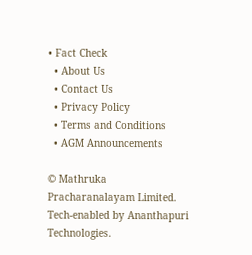• Fact Check
  • About Us
  • Contact Us
  • Privacy Policy
  • Terms and Conditions
  • AGM Announcements

© Mathruka Pracharanalayam Limited.
Tech-enabled by Ananthapuri Technologies.